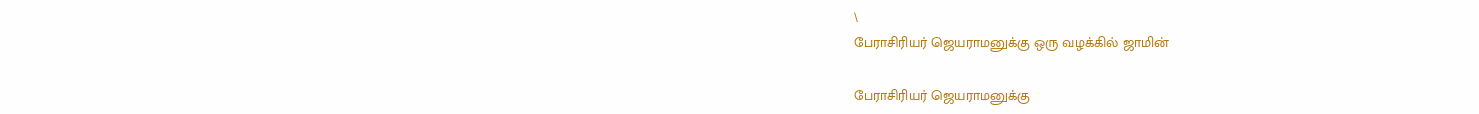\
பேராசிரியர் ஜெயராமனுக்கு ஒரு வழக்கில் ஜாமின்

பேராசிரியர் ஜெயராமனுக்கு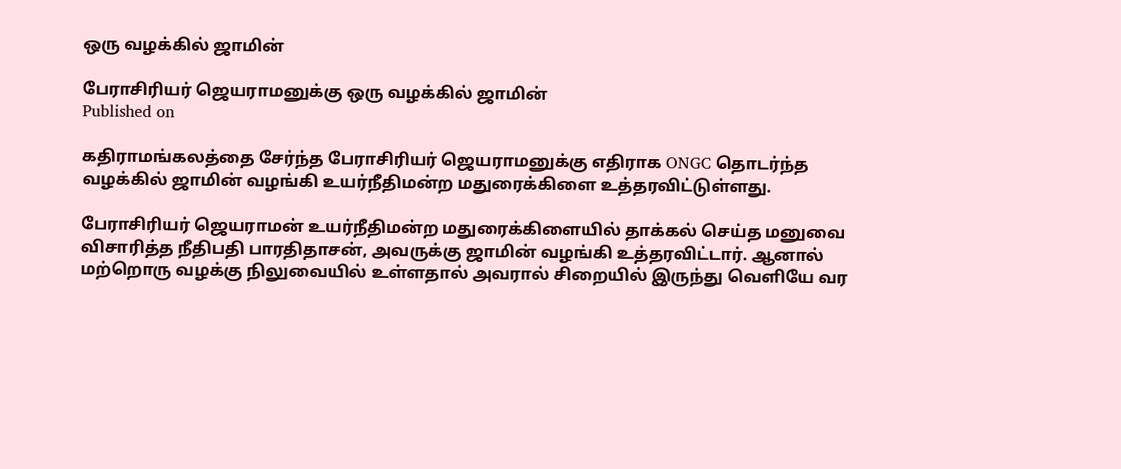ஒரு வழக்கில் ஜாமின்

பேராசிரியர் ஜெயராமனுக்கு ஒரு வழக்கில் ஜாமின்
Published on

கதிராமங்கலத்தை சேர்ந்த பேராசிரியர் ஜெயராமனுக்கு எதிராக ONGC தொடர்ந்த வழக்கில் ஜாமின் வழங்கி உயர்நீதிமன்ற மதுரைக்கிளை உத்தரவிட்டுள்ளது.

பேராசிரியர் ஜெயராமன் உயர்நீதிமன்ற மதுரைக்கிளையில் தாக்கல் செய்த மனுவை விசாரித்த நீதிபதி பாரதிதாசன், அவருக்கு ஜாமின் வழங்கி உத்தரவிட்டார். ஆனால் மற்றொரு வழக்கு நிலுவையில் உள்ளதால் அவரால் சிறையில் இருந்து வெளியே வர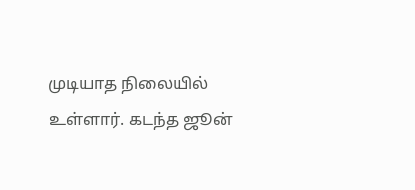முடியாத நிலையில் உள்ளார். கடந்த ஜூன்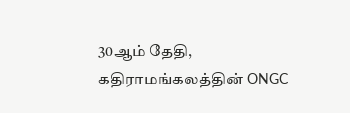30ஆம் தேதி, கதிராமங்கலத்தின் ONGC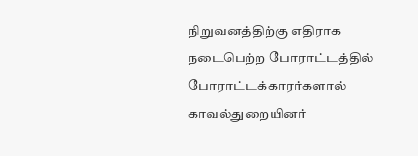நிறுவனத்திற்கு எதிராக நடைபெற்ற போராட்டத்தில் போராட்டக்காரர்களால் காவல்துறையினர்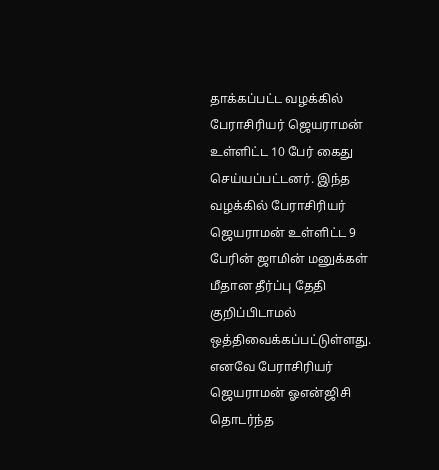தாக்கப்பட்ட வழக்கில் பேராசிரியர் ஜெயராமன் உள்ளிட்ட 10 பேர் கைது செய்யப்பட்டனர். இந்த வழக்கில் பேராசிரியர் ஜெயராமன் உள்ளிட்ட 9 பேரின் ஜாமின் மனுக்கள் மீதான தீர்ப்பு தேதி குறிப்பிடாமல் ஒத்திவைக்கப்பட்டுள்ளது. எனவே பேராசிரியர் ஜெயராமன் ஓஎன்ஜிசி தொடர்ந்த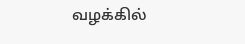வழக்கில்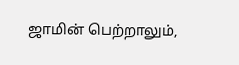ஜாமின் பெற்றாலும்,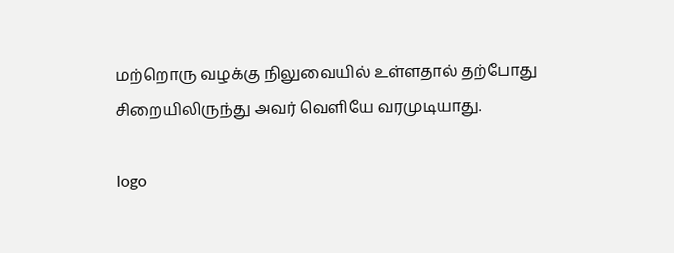மற்றொரு வழக்கு நிலுவையில் உள்ளதால் தற்போது சிறையிலிருந்து அவர் வெளியே வரமுடியாது.

logo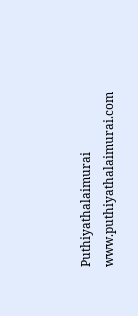Puthiyathalaimurai
www.puthiyathalaimurai.com